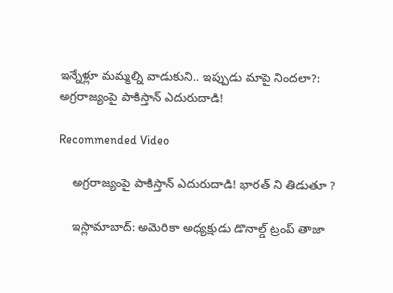ఇన్నేళ్లూ మమ్మల్ని వాడుకుని.. ఇప్పుడు మాపై నిందలా?: అగ్రరాజ్యంపై పాకిస్తాన్ ఎదురుదాడి!

Recommended Video

    అగ్రరాజ్యంపై పాకిస్తాన్ ఎదురుదాడి! భారత్‌ ని తిడుతూ ?

    ఇస్లామాబాద్: అమెరికా అధ్యక్షుడు డొనాల్డ్ ట్రంప్ తాజా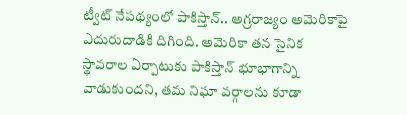ట్వీట్ నేపథ్యంలో పాకిస్తాన్.. అగ్రరాజ్యం అమెరికాపై ఎదురుదాడికి దిగింది. అమెరికా తన సైనిక స్థావరాల ఏర్పాటుకు పాకిస్తాన్ భూభాగాన్ని వాడుకుందని, తమ నిఘా వర్గాలను కూడా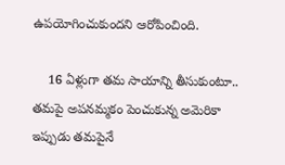ఉపయోగించుకుందని ఆరోపించింది.

    16 ఏళ్లుగా తమ సాయాన్ని తీసుకుంటూ.. తమపై అపనమ్మకం పెంచుకున్న అమెరికా ఇప్పుడు తమపైనే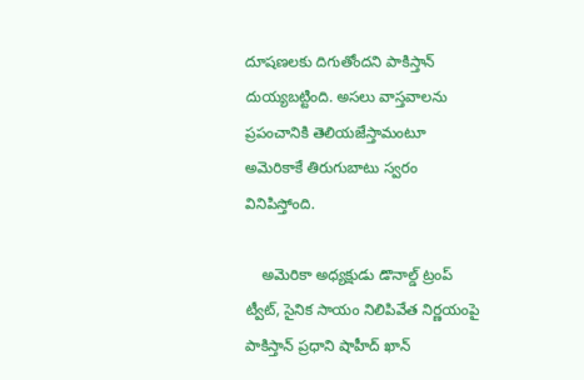దూషణలకు దిగుతోందని పాకిస్తాన్ దుయ్యబట్టింది. అసలు వాస్తవాలను ప్రపంచానికి తెలియజేస్తామంటూ అమెరికాకే తిరుగుబాటు స్వరం వినిపిస్తోంది.

    అమెరికా అధ్యక్షుడు డొనాల్డ్ ట్రంప్ ట్వీట్, సైనిక సాయం నిలిపివేత నిర్ణయంపై పాకిస్తాన్‌ ప్రధాని షాహీద్‌ ఖాన్‌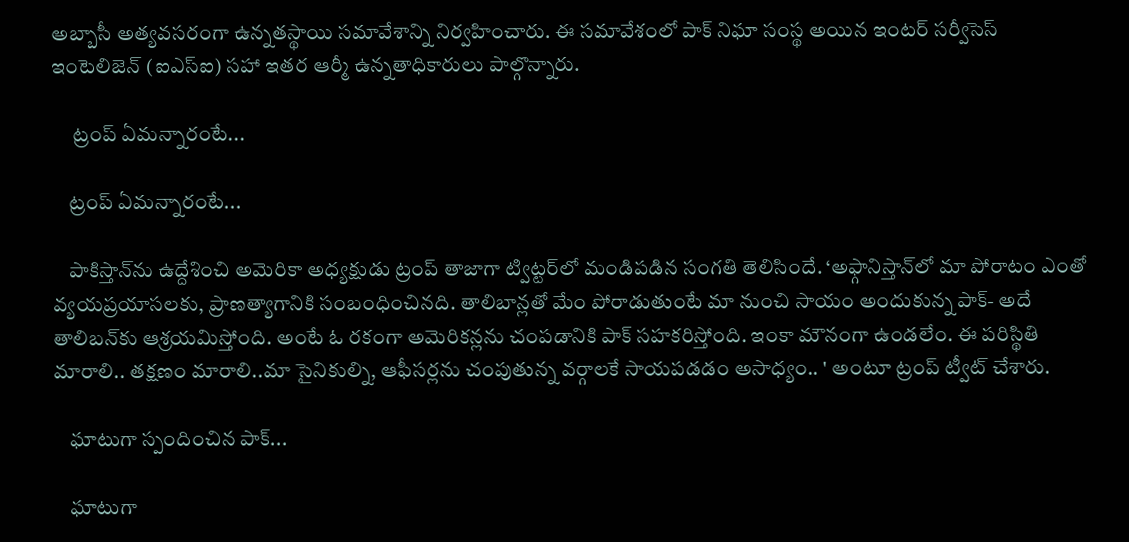అబ్బాసీ అత్యవసరంగా ఉన్నతస్థాయి సమావేశాన్ని నిర్వహించారు. ఈ సమావేశంలో పాక్‌ నిఘా సంస్థ అయిన ఇంటర్‌ సర్వీసెస్‌ ఇంటెలిజెన్‌ (ఐఎస్‌ఐ) సహా ఇతర ఆర్మీ ఉన్నతాధికారులు పాల్గొన్నారు.

     ట్రంప్ ఏమన్నారంటే...

    ట్రంప్ ఏమన్నారంటే...

    పాకిస్తాన్‌ను ఉద్దేశించి అమెరికా అధ్యక్షుడు ట్రంప్ తాజాగా ట్విట్టర్‌లో మండిపడిన సంగతి తెలిసిందే. ‘అఫ్గానిస్తాన్‌లో మా పోరాటం ఎంతో వ్యయప్రయాసలకు, ప్రాణత్యాగానికి సంబంధించినది. తాలిబాన్లతో మేం పోరాడుతుంటే మా నుంచి సాయం అందుకున్న పాక్‌- అదే తాలిబన్‌కు ఆశ్రయమిస్తోంది. అంటే ఓ రకంగా అమెరికన్లను చంపడానికి పాక్‌ సహకరిస్తోంది. ఇంకా మౌనంగా ఉండలేం. ఈ పరిస్థితి మారాలి.. తక్షణం మారాలి..మా సైనికుల్ని, ఆఫీసర్లను చంపుతున్న వర్గాలకే సాయపడడం అసాధ్యం.. ' అంటూ ట్రంప్‌ ట్వీట్ చేశారు.

    ఘాటుగా స్పందించిన పాక్...

    ఘాటుగా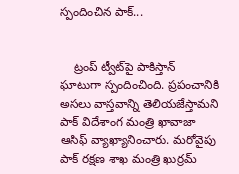స్పందించిన పాక్...


    ట్రంప్ ట్వీట్‌పై పాకిస్తాన్ ఘాటుగా స్పందించింది. ప్రపంచానికి అసలు వాస్తవాన్ని తెలియజేస్తామని పాక్ విదేశాంగ మంత్రి ఖావాజా ఆసిఫ్ వ్యాఖ్యానించారు. మరోవైపు పాక్ రక్షణ శాఖ మంత్రి ఖుర్రమ్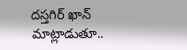దస్తగిర్ ఖాన్ మాట్లాడుతూ..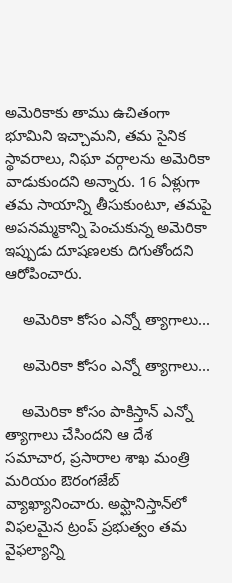అమెరికాకు తాము ఉచితంగా భూమిని ఇచ్చామని, తమ సైనిక స్థావరాలు, నిఘా వర్గాలను అమెరికా వాడుకుందని అన్నారు. 16 ఏళ్లుగా తమ సాయాన్ని తీసుకుంటూ, తమపై అపనమ్మకాన్ని పెంచుకున్న అమెరికా ఇప్పుడు దూషణలకు దిగుతోందని ఆరోపించారు.

    అమెరికా కోసం ఎన్నో త్యాగాలు...

    అమెరికా కోసం ఎన్నో త్యాగాలు...

    అమెరికా కోసం పాకిస్తాన్ ఎన్నో త్యాగాలు చేసిందని ఆ దేశ సమాచార, ప్రసారాల శాఖ మంత్రి మరియం ఔరంగజేబ్ వ్యాఖ్యానించారు. అఫ్ఘానిస్తాన్‌లో విఫలమైన ట్రంప్ ప్రభుత్వం తమ వైఫల్యాన్ని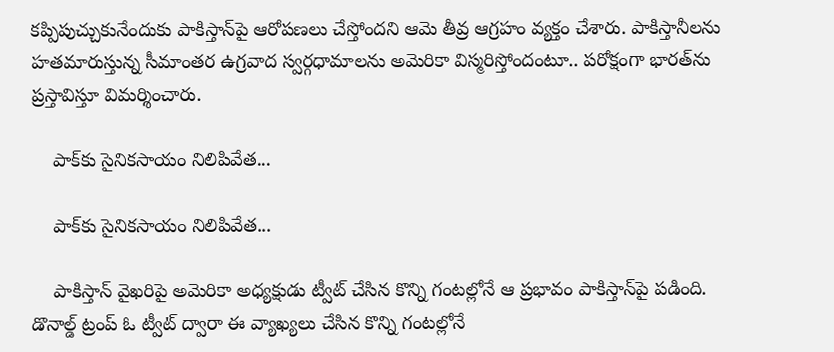కప్పిపుచ్చుకునేందుకు పాకిస్తాన్‌పై ఆరోపణలు చేస్తోందని ఆమె తీవ్ర ఆగ్రహం వ్యక్తం చేశారు. పాకిస్తానీలను హతమారుస్తున్న సీమాంతర ఉగ్రవాద స్వర్గధామాలను అమెరికా విస్మరిస్తోందంటూ.. పరోక్షంగా భారత్‌ను ప్రస్తావిస్తూ విమర్శించారు.

    పాక్‌కు సైనికసాయం నిలిపివేత...

    పాక్‌కు సైనికసాయం నిలిపివేత...

    పాకిస్తాన్ వైఖరిపై అమెరికా అధ్యక్షుడు ట్వీట్ చేసిన కొన్ని గంటల్లోనే ఆ ప్రభావం పాకిస్తాన్‌పై పడింది. డొనాల్డ్ ట్రంప్ ఓ ట్వీట్ ద్వారా ఈ వ్యాఖ్యలు చేసిన కొన్ని గంటల్లోనే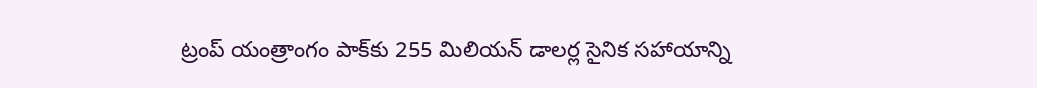ట్రంప్‌ యంత్రాంగం పాక్‌కు 255 మిలియన్‌ డాలర్ల సైనిక సహాయాన్ని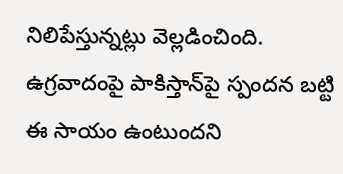నిలిపేస్తున్నట్లు వెల్లడించింది. ఉగ్రవాదంపై పాకిస్తాన్‌పై స్పందన బట్టి ఈ సాయం ఉంటుందని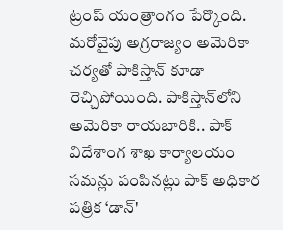ట్రంప్ యంత్రాంగం పేర్కొంది. మరోవైపు అగ్రరాజ్యం అమెరికా చర్యతో పాకిస్తాన్ కూడా రెచ్చిపోయింది. పాకిస్తాన్‌లోని అమెరికా రాయబారికి.. పాక్ విదేశాంగ శాఖ కార్యాలయం సమన్లు పంపినట్లు పాక్ అధికార పత్రిక ‘డాన్'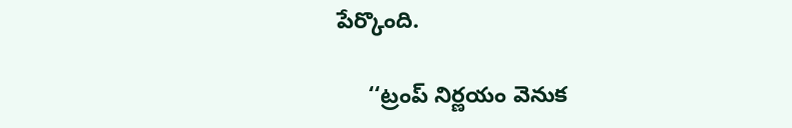పేర్కొంది.

     ‘‘ట్రంప్ నిర్ణయం వెనుక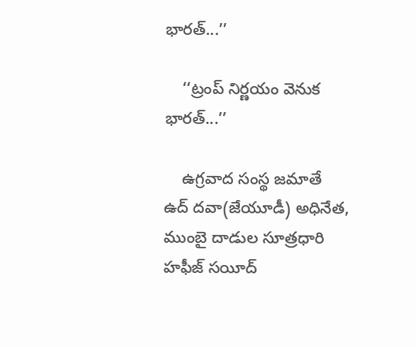భారత్...’’

    ‘‘ట్రంప్ నిర్ణయం వెనుక భారత్...’’

    ఉగ్రవాద సంస్థ జమాతే ఉద్‌ దవా(జేయూడీ) అధినేత, ముంబై దాడుల సూత్రధారి హఫీజ్‌ సయీద్‌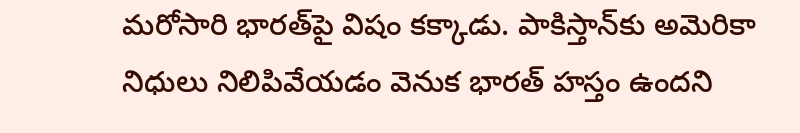మరోసారి భారత్‌పై విషం కక్కాడు. పాకిస్తాన్‌కు అమెరికా నిధులు నిలిపివేయడం వెనుక భారత్‌ హస్తం ఉందని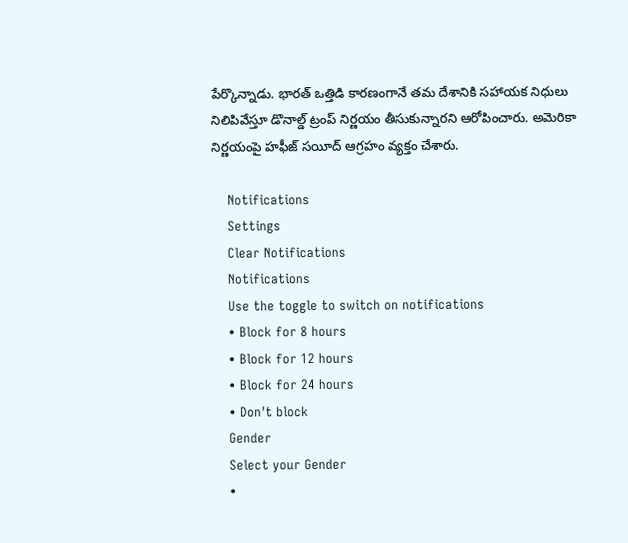పేర్కొన్నాడు. భారత్‌ ఒత్తిడి కారణంగానే తమ దేశానికి సహాయక నిధులు నిలిపివేస్తూ డొనాల్డ్‌ ట్రంప్‌ నిర్ణయం తీసుకున్నారని ఆరోపించారు. అమెరికా నిర్ణయంపై హఫీజ్‌ సయీద్‌ ఆగ్రహం వ్యక్తం చేశారు.

    Notifications
    Settings
    Clear Notifications
    Notifications
    Use the toggle to switch on notifications
    • Block for 8 hours
    • Block for 12 hours
    • Block for 24 hours
    • Don't block
    Gender
    Select your Gender
    •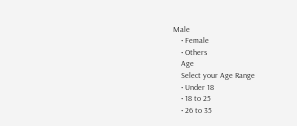Male
    • Female
    • Others
    Age
    Select your Age Range
    • Under 18
    • 18 to 25
    • 26 to 35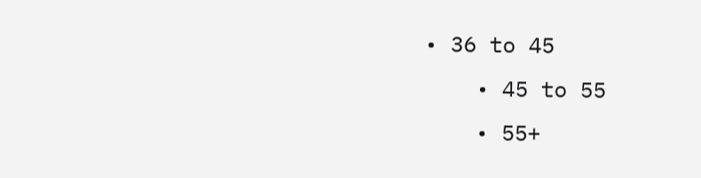• 36 to 45
    • 45 to 55
    • 55+